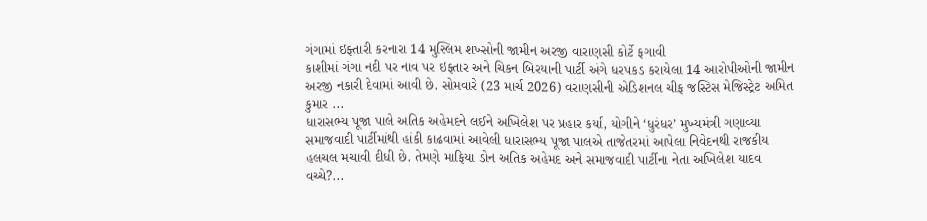ગંગામાં ઇફ્તારી કરનારા 14 મુસ્લિમ શખ્સોની જામીન અરજી વારાણસી કોર્ટે ફગાવી
કાશીમાં ગંગા નદી પર નાવ પર ઇફ્તાર અને ચિકન બિરયાની પાર્ટી અંગે ધરપકડ કરાયેલા 14 આરોપીઓની જામીન અરજી નકારી દેવામાં આવી છે. સોમવારે (23 માર્ચ 2026) વરાણસીની એડિશનલ ચીફ જસ્ટિસ મેજિસ્ટ્રેટ અમિત કુમાર ...
ધારાસભ્ય પૂજા પાલે અતિક અહેમદને લઈને અખિલેશ પર પ્રહાર કર્યા, યોગીને ‘ધુરંધર’ મુખ્યમંત્રી ગણાવ્યા
સમાજવાદી પાર્ટીમાંથી હાંકી કાઢવામાં આવેલી ધારાસભ્ય પૂજા પાલએ તાજેતરમાં આપેલા નિવેદનથી રાજકીય હલચલ મચાવી દીધી છે. તેમણે માફિયા ડોન અતિક અહેમદ અને સમાજવાદી પાર્ટીના નેતા અખિલેશ યાદવ વચ્ચે?...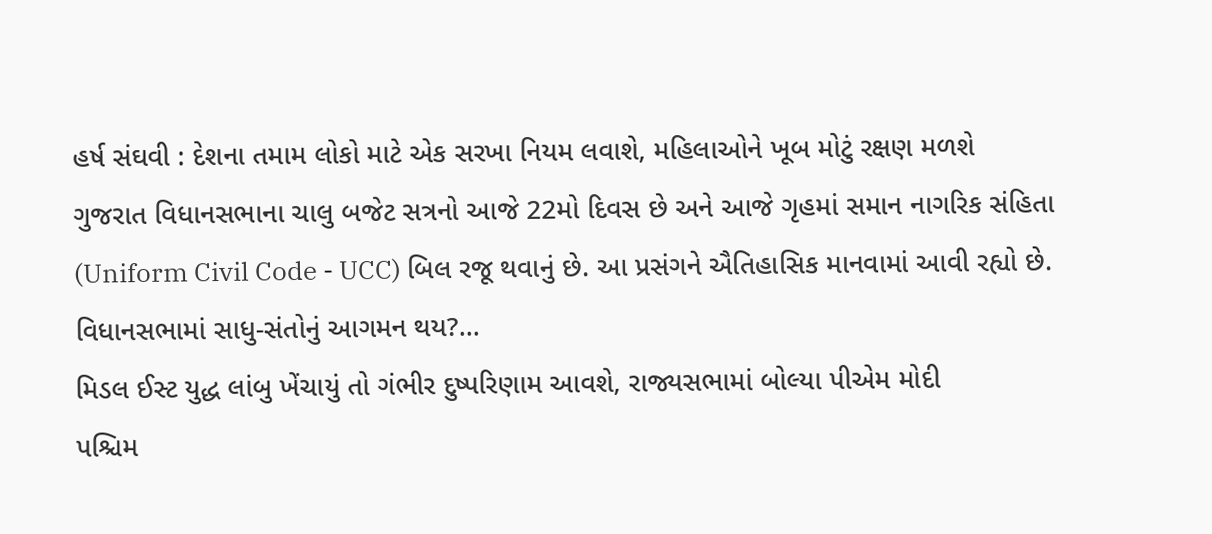હર્ષ સંઘવી : દેશના તમામ લોકો માટે એક સરખા નિયમ લવાશે, મહિલાઓને ખૂબ મોટું રક્ષણ મળશે
ગુજરાત વિધાનસભાના ચાલુ બજેટ સત્રનો આજે 22મો દિવસ છે અને આજે ગૃહમાં સમાન નાગરિક સંહિતા (Uniform Civil Code - UCC) બિલ રજૂ થવાનું છે. આ પ્રસંગને ઐતિહાસિક માનવામાં આવી રહ્યો છે. વિધાનસભામાં સાધુ-સંતોનું આગમન થય?...
મિડલ ઈસ્ટ યુદ્ધ લાંબુ ખેંચાયું તો ગંભીર દુષ્પરિણામ આવશે, રાજ્યસભામાં બોલ્યા પીએમ મોદી
પશ્ચિમ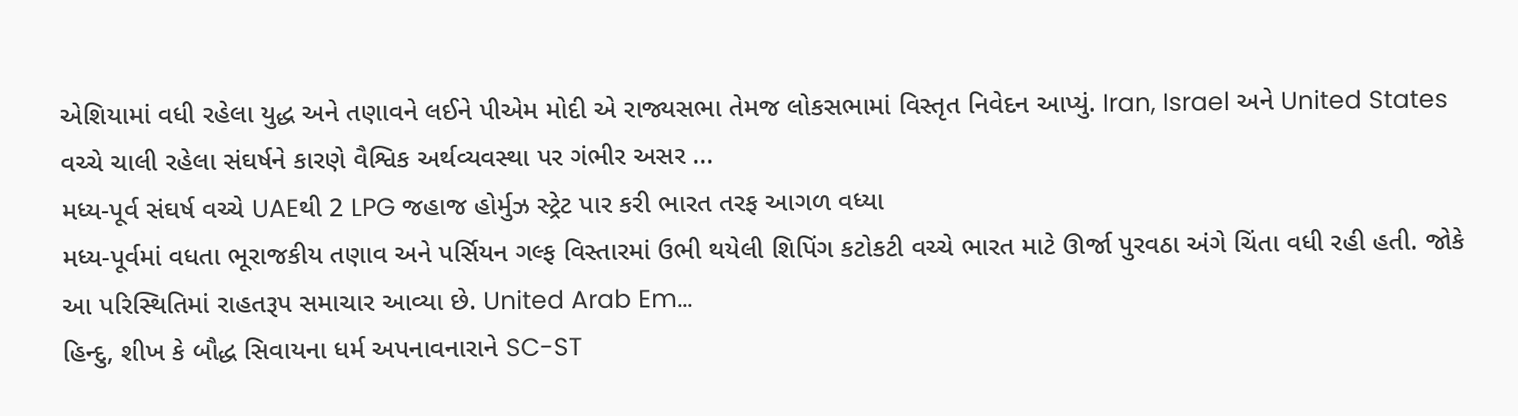એશિયામાં વધી રહેલા યુદ્ધ અને તણાવને લઈને પીએમ મોદી એ રાજ્યસભા તેમજ લોકસભામાં વિસ્તૃત નિવેદન આપ્યું. Iran, Israel અને United States વચ્ચે ચાલી રહેલા સંઘર્ષને કારણે વૈશ્વિક અર્થવ્યવસ્થા પર ગંભીર અસર ...
મધ્ય-પૂર્વ સંઘર્ષ વચ્ચે UAEથી 2 LPG જહાજ હોર્મુઝ સ્ટ્રેટ પાર કરી ભારત તરફ આગળ વધ્યા
મધ્ય-પૂર્વમાં વધતા ભૂરાજકીય તણાવ અને પર્સિયન ગલ્ફ વિસ્તારમાં ઉભી થયેલી શિપિંગ કટોકટી વચ્ચે ભારત માટે ઊર્જા પુરવઠા અંગે ચિંતા વધી રહી હતી. જોકે આ પરિસ્થિતિમાં રાહતરૂપ સમાચાર આવ્યા છે. United Arab Em...
હિન્દુ, શીખ કે બૌદ્ધ સિવાયના ધર્મ અપનાવનારાને SC-ST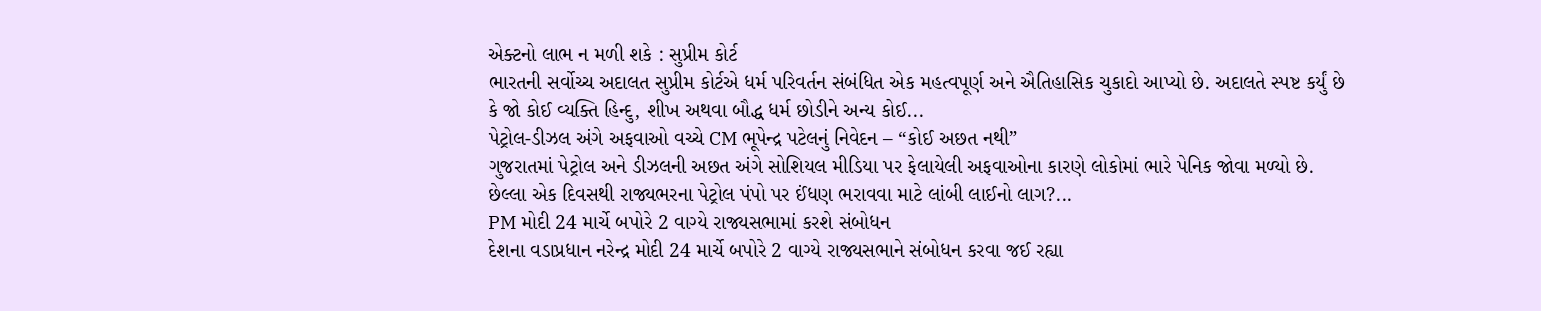એક્ટનો લાભ ન મળી શકે : સુપ્રીમ કોર્ટ
ભારતની સર્વોચ્ચ અદાલત સુપ્રીમ કોર્ટએ ધર્મ પરિવર્તન સંબંધિત એક મહત્વપૂર્ણ અને ઐતિહાસિક ચુકાદો આપ્યો છે. અદાલતે સ્પષ્ટ કર્યું છે કે જો કોઈ વ્યક્તિ હિન્દુ, શીખ અથવા બૌદ્ધ ધર્મ છોડીને અન્ય કોઈ...
પેટ્રોલ-ડીઝલ અંગે અફવાઓ વચ્ચે CM ભૂપેન્દ્ર પટેલનું નિવેદન – “કોઈ અછત નથી”
ગુજરાતમાં પેટ્રોલ અને ડીઝલની અછત અંગે સોશિયલ મીડિયા પર ફેલાયેલી અફવાઓના કારણે લોકોમાં ભારે પેનિક જોવા મળ્યો છે. છેલ્લા એક દિવસથી રાજ્યભરના પેટ્રોલ પંપો પર ઈંધણ ભરાવવા માટે લાંબી લાઈનો લાગ?...
PM મોદી 24 માર્ચે બપોરે 2 વાગ્યે રાજ્યસભામાં કરશે સંબોધન
દેશના વડાપ્રધાન નરેન્દ્ર મોદી 24 માર્ચે બપોરે 2 વાગ્યે રાજ્યસભાને સંબોધન કરવા જઈ રહ્યા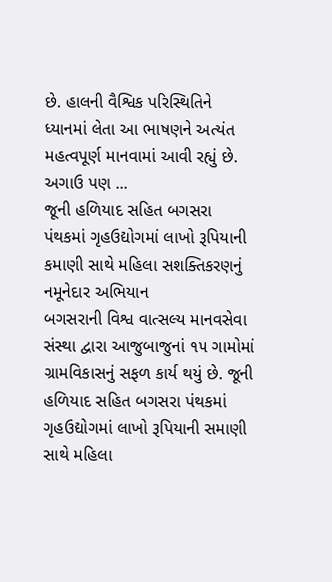છે. હાલની વૈશ્વિક પરિસ્થિતિને ધ્યાનમાં લેતા આ ભાષણને અત્યંત મહત્વપૂર્ણ માનવામાં આવી રહ્યું છે. અગાઉ પણ ...
જૂની હળિયાદ સહિત બગસરા પંથકમાં ગૃહઉદ્યોગમાં લાખો રૂપિયાની કમાણી સાથે મહિલા સશક્તિકરણનું નમૂનેદાર અભિયાન
બગસરાની વિશ્વ વાત્સલ્ય માનવસેવા સંસ્થા દ્વારા આજુબાજુનાં ૧૫ ગામોમાં ગ્રામવિકાસનું સફળ કાર્ય થયું છે. જૂની હળિયાદ સહિત બગસરા પંથકમાં ગૃહઉદ્યોગમાં લાખો રૂપિયાની સમાણી સાથે મહિલા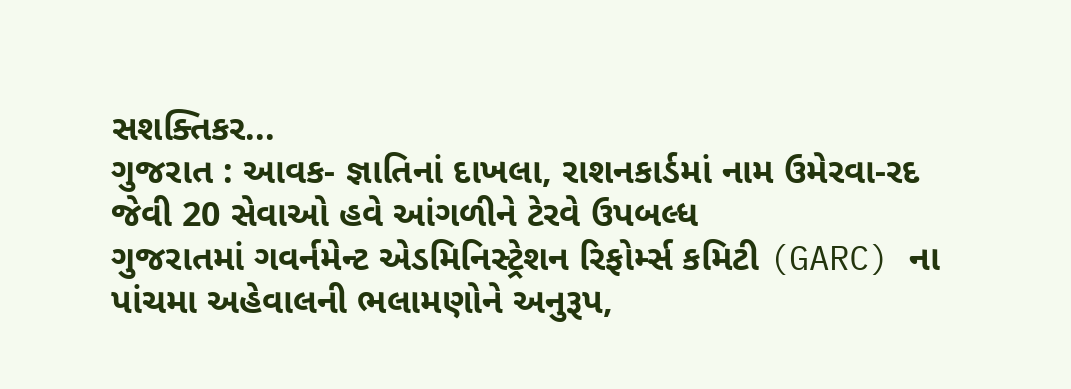સશક્તિકર...
ગુજરાત : આવક- જ્ઞાતિનાં દાખલા, રાશનકાર્ડમાં નામ ઉમેરવા-રદ જેવી 20 સેવાઓ હવે આંગળીને ટેરવે ઉપબલ્ધ
ગુજરાતમાં ગવર્નમેન્ટ એડમિનિસ્ટ્રેશન રિફોર્મ્સ કમિટી (GARC) ના પાંચમા અહેવાલની ભલામણોને અનુરૂપ,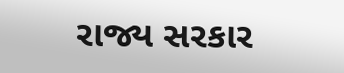રાજ્ય સરકાર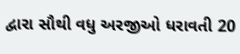દ્વારા સૌથી વધુ અરજીઓ ધરાવતી 20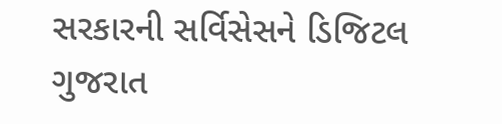સરકારની સર્વિસેસને ડિજિટલ ગુજરાત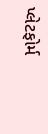પ્લેટફોર્મ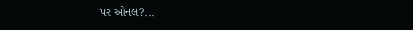પર ઓનલ?...